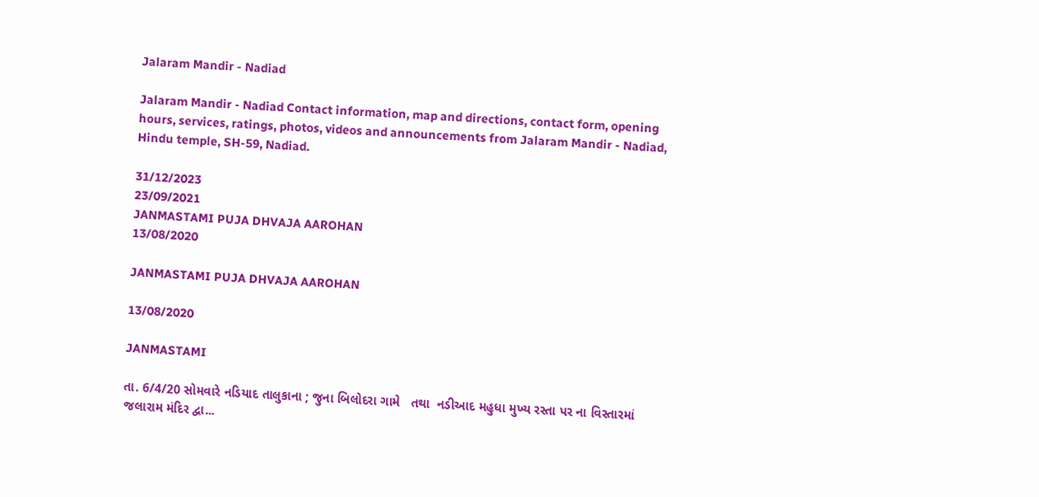Jalaram Mandir - Nadiad

Jalaram Mandir - Nadiad Contact information, map and directions, contact form, opening hours, services, ratings, photos, videos and announcements from Jalaram Mandir - Nadiad, Hindu temple, SH-59, Nadiad.

31/12/2023
23/09/2021
JANMASTAMI PUJA DHVAJA AAROHAN
13/08/2020

JANMASTAMI PUJA DHVAJA AAROHAN

13/08/2020

JANMASTAMI

તા. 6/4/20 સોમવારે નડિયાદ તાલુકાના ; જુના બિલોદરા ગામે   તથા  નડીઆદ મહુધા મુખ્ય રસ્તા પર ના વિસ્તારમાં જલારામ મંદિર દ્વા...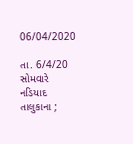06/04/2020

તા. 6/4/20 સોમવારે નડિયાદ તાલુકાના ;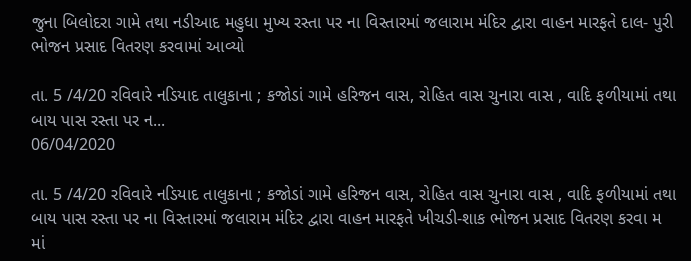જુના બિલોદરા ગામે તથા નડીઆદ મહુધા મુખ્ય રસ્તા પર ના વિસ્તારમાં જલારામ મંદિર દ્વારા વાહન મારફતે દાલ- પુરી ભોજન પ્રસાદ વિતરણ કરવામાં આવ્યો

તા. 5 /4/20 રવિવારે નડિયાદ તાલુકાના ; કજોડાં ગામે હરિજન વાસ, રોહિત વાસ ચુનારા વાસ , વાદિ ફળીયામાં તથા બાય પાસ રસ્તા પર ન...
06/04/2020

તા. 5 /4/20 રવિવારે નડિયાદ તાલુકાના ; કજોડાં ગામે હરિજન વાસ, રોહિત વાસ ચુનારા વાસ , વાદિ ફળીયામાં તથા બાય પાસ રસ્તા પર ના વિસ્તારમાં જલારામ મંદિર દ્વારા વાહન મારફતે ખીચડી-શાક ભોજન પ્રસાદ વિતરણ કરવા મ
માં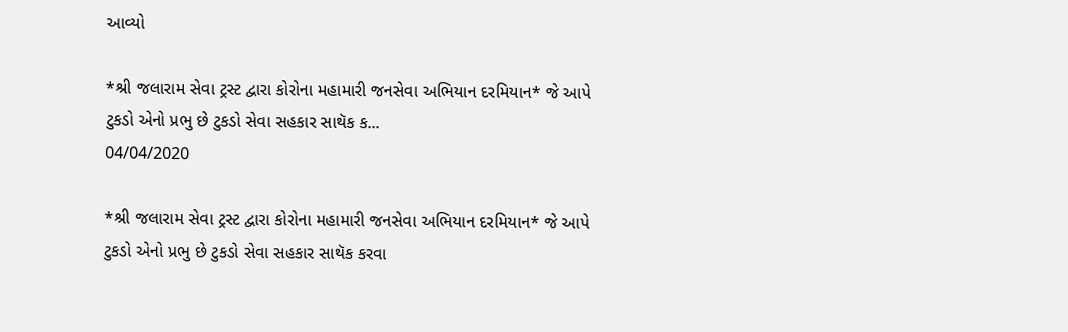આવ્યો

*શ્રી જલારામ સેવા ટ્રસ્ટ દ્વારા કોરોના મહામારી જનસેવા અભિયાન દરમિયાન* જે આપે ટુકડો એનો પ્રભુ છે ટુકડો સેવા સહકાર સાથૅક ક...
04/04/2020

*શ્રી જલારામ સેવા ટ્રસ્ટ દ્વારા કોરોના મહામારી જનસેવા અભિયાન દરમિયાન* જે આપે ટુકડો એનો પ્રભુ છે ટુકડો સેવા સહકાર સાથૅક કરવા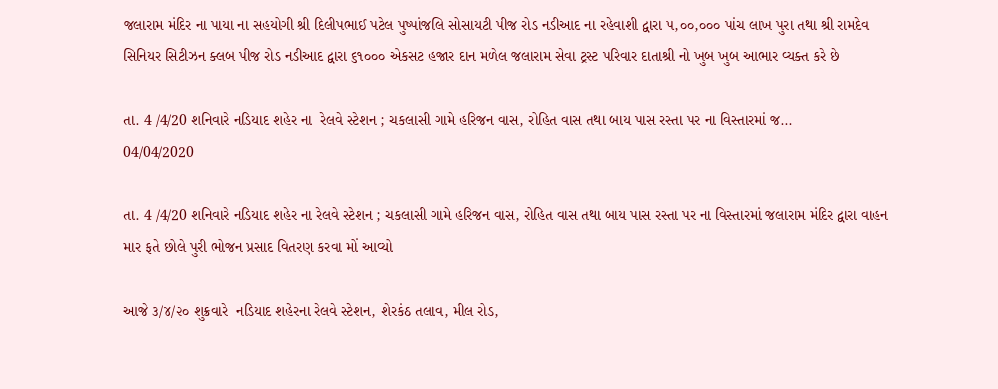જલારામ મંદિર ના પાયા ના સહયોગી શ્રી દિલીપભાઈ પટેલ પુષ્પાંજલિ સોસાયટી પીજ રોડ નડીઆદ ના રહેવાશી દ્વારા ૫,૦૦,૦૦૦ પાંચ લાખ પુરા તથા શ્રી રામદેવ સિનિયર સિટીઝન ક્લબ પીજ રોડ નડીઆદ દ્વારા ૬૧૦૦૦ એકસટ હજાર દાન મળેલ જલારામ સેવા ટ્રસ્ટ પરિવાર દાતાશ્રી નો ખુબ ખુબ આભાર વ્યક્ત કરે છે

તા. 4 /4/20 શનિવારે નડિયાદ શહેર ના  રેલવે સ્ટેશન ; ચકલાસી ગામે હરિજન વાસ, રોહિત વાસ તથા બાય પાસ રસ્તા પર ના વિસ્તારમાં જ...
04/04/2020

તા. 4 /4/20 શનિવારે નડિયાદ શહેર ના રેલવે સ્ટેશન ; ચકલાસી ગામે હરિજન વાસ, રોહિત વાસ તથા બાય પાસ રસ્તા પર ના વિસ્તારમાં જલારામ મંદિર દ્વારા વાહન માર ફતે છોલે પુરી ભોજન પ્રસાદ વિતરણ કરવા મોં આવ્યો

આજે ૩/૪/૨૦ શુક્રવારે  નડિયાદ શહેરના રેલવે સ્ટેશન, શેરકંઠ તલાવ, મીલ રોડ,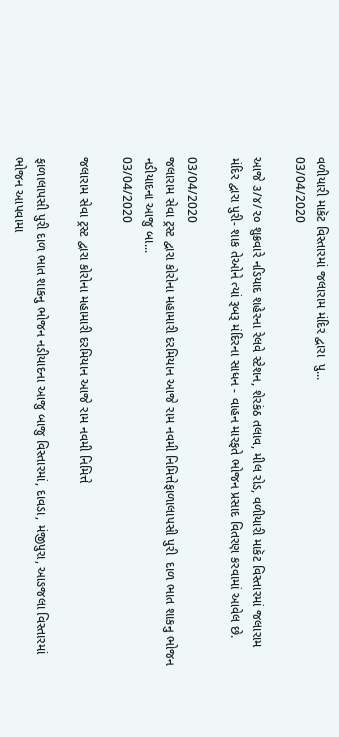વળીયારી માકૅટ વિસ્તારમાં જલારામ મંદિર દ્વારા  પુ...
03/04/2020

આજે ૩/૪/૨૦ શુક્રવારે નડિયાદ શહેરના રેલવે સ્ટેશન, શેરકંઠ તલાવ, મીલ રોડ, વળીયારી માકૅટ વિસ્તારમાં જલારામ મંદિર દ્વારા પુરી- શાક તેઓને ત્યાં રૂબરૂ મંદિરના સાધન - વાહન મારફતે ભોજન પ્રસાદ વિતરણ કરવામાં આવેલ છે.

03/04/2020
જલારામ સેવા ટ્રસ્ટ દ્વારા કોરોના મહામારી દરમિયાન આજે રામ નવમી નિમિત્તેફાળાલાપસી પુરી  દાળ ભાત શાકનુ ભોજન નડીયાદના આજુ બા...
03/04/2020

જલારામ સેવા ટ્રસ્ટ દ્વારા કોરોના મહામારી દરમિયાન આજે રામ નવમી નિમિત્તે

ફાળાલાપસી પુરી દાળ ભાત શાકનુ ભોજન નડીયાદના આજુ બાજુ વિસ્તારમાં, દાવડા, મંજીપુરા, આઙજલા વિસ્તારમાં ભોજન આપવામા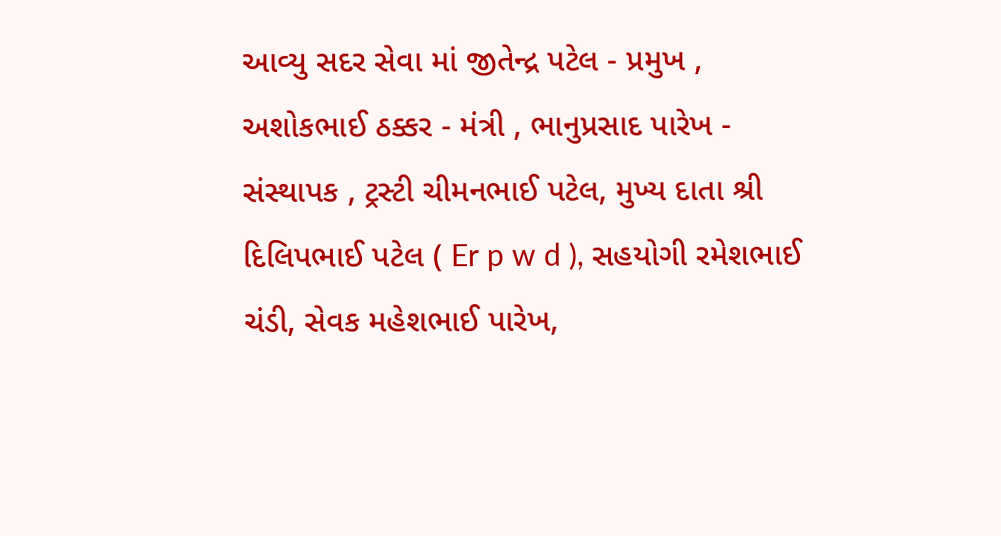આવ્યુ સદર સેવા માં જીતેન્દ્ર પટેલ - પ્રમુખ , અશોકભાઈ ઠક્કર - મંત્રી , ભાનુપ્રસાદ પારેખ - સંસ્થાપક , ટ્રસ્ટી ચીમનભાઈ પટેલ, મુખ્ય દાતા શ્રી દિલિપભાઈ પટેલ ( Er p w d ), સહયોગી રમેશભાઈ ચંડી, સેવક મહેશભાઈ પારેખ,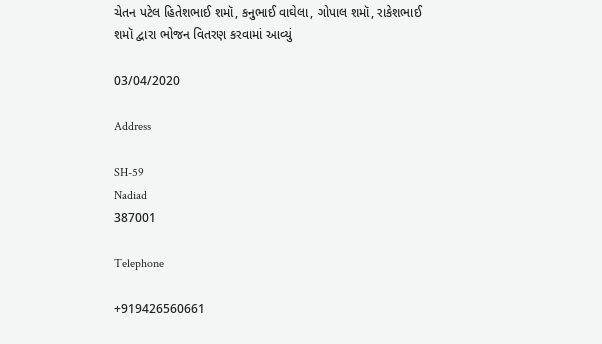ચેતન પટેલ હિતેશભાઈ શમૉ, કનુભાઈ વાઘેલા, ગોપાલ શમૉ, રાકેશભાઈ શમૉ દ્વારા ભોજન વિતરણ કરવામાં આવ્યું

03/04/2020

Address

SH-59
Nadiad
387001

Telephone

+919426560661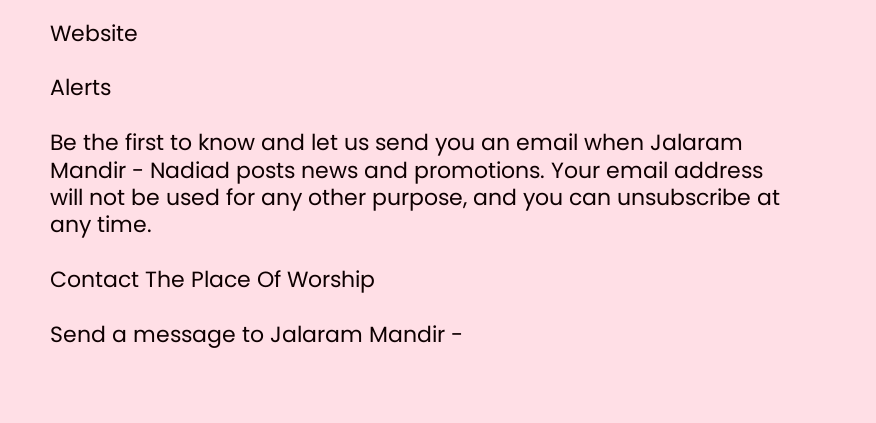Website

Alerts

Be the first to know and let us send you an email when Jalaram Mandir - Nadiad posts news and promotions. Your email address will not be used for any other purpose, and you can unsubscribe at any time.

Contact The Place Of Worship

Send a message to Jalaram Mandir -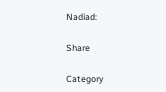Nadiad:

Share

Category